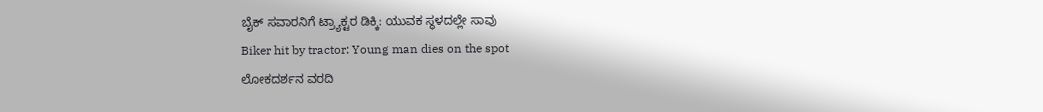ಬೈಕ್ ಸವಾರನಿಗೆ ಟ್ರ್ಯಾಕ್ಟರ ಡಿಕ್ಕಿ: ಯುವಕ ಸ್ಥಳದಲ್ಲೇ ಸಾವು
Biker hit by tractor: Young man dies on the spot
ಲೋಕದರ್ಶನ ವರದಿ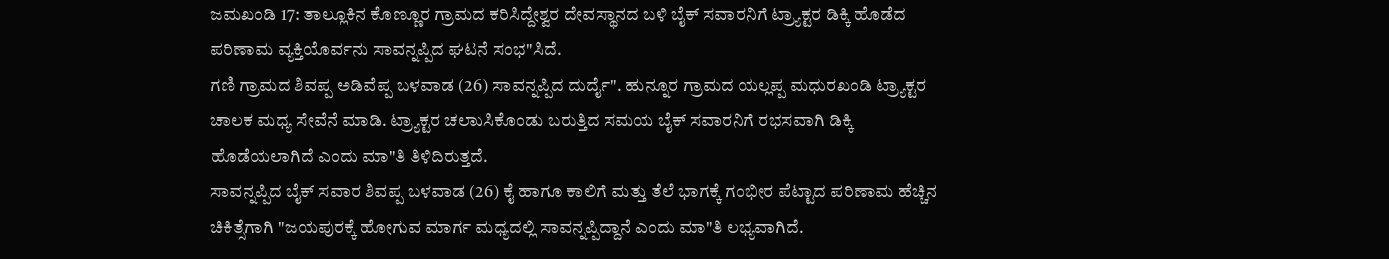ಜಮಖಂಡಿ 17: ತಾಲ್ಲೂಕಿನ ಕೊಣ್ಣೂರ ಗ್ರಾಮದ ಕರಿಸಿದ್ದೇಶ್ವರ ದೇವಸ್ಥಾನದ ಬಳಿ ಬೈಕ್ ಸವಾರನಿಗೆ ಟ್ರ್ಯಾಕ್ಟರ ಡಿಕ್ಕಿ ಹೊಡೆದ ಪರಿಣಾಮ ವ್ಯಕ್ತಿಯೊರ್ವನು ಸಾವನ್ನಪ್ಪಿದ ಘಟನೆ ಸಂಭ"ಸಿದೆ.
ಗಣಿ ಗ್ರಾಮದ ಶಿವಪ್ಪ ಅಡಿವೆಪ್ಪ ಬಳವಾಡ (26) ಸಾವನ್ನಪ್ಪಿದ ದುರ್ದೈ". ಹುನ್ನೂರ ಗ್ರಾಮದ ಯಲ್ಲಪ್ಪ ಮಧುರಖಂಡಿ ಟ್ರ್ಯಾಕ್ಟರ ಚಾಲಕ ಮಧ್ಯ ಸೇವೆನೆ ಮಾಡಿ. ಟ್ರ್ಯಾಕ್ಟರ ಚಲಾುಸಿಕೊಂಡು ಬರುತ್ತಿದ ಸಮಯ ಬೈಕ್ ಸವಾರನಿಗೆ ರಭಸವಾಗಿ ಡಿಕ್ಕಿ ಹೊಡೆಯಲಾಗಿದೆ ಎಂದು ಮಾ"ತಿ ತಿಳಿದಿರುತ್ತದೆ.
ಸಾವನ್ನಪ್ಪಿದ ಬೈಕ್ ಸವಾರ ಶಿವಪ್ಪ ಬಳವಾಡ (26) ಕೈ ಹಾಗೂ ಕಾಲಿಗೆ ಮತ್ತು ತೆಲೆ ಭಾಗಕ್ಕೆ ಗಂಭೀರ ಪೆಟ್ಟಾದ ಪರಿಣಾಮ ಹೆಚ್ಚಿನ ಚಿಕಿತ್ಸೆಗಾಗಿ "ಜಯಪುರಕ್ಕೆ ಹೋಗುವ ಮಾರ್ಗ ಮಧ್ಯದಲ್ಲಿ ಸಾವನ್ನಪ್ಪಿದ್ದಾನೆ ಎಂದು ಮಾ"ತಿ ಲಭ್ಯವಾಗಿದೆ.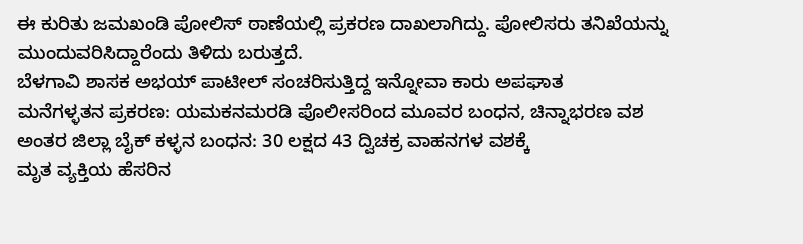ಈ ಕುರಿತು ಜಮಖಂಡಿ ಪೋಲಿಸ್ ಠಾಣೆಯಲ್ಲಿ ಪ್ರಕರಣ ದಾಖಲಾಗಿದ್ದು. ಪೋಲಿಸರು ತನಿಖೆಯನ್ನು ಮುಂದುವರಿಸಿದ್ದಾರೆಂದು ತಿಳಿದು ಬರುತ್ತದೆ.
ಬೆಳಗಾವಿ ಶಾಸಕ ಅಭಯ್ ಪಾಟೀಲ್ ಸಂಚರಿಸುತ್ತಿದ್ದ ಇನ್ನೋವಾ ಕಾರು ಅಪಘಾತ
ಮನೆಗಳ್ಳತನ ಪ್ರಕರಣ: ಯಮಕನಮರಡಿ ಪೊಲೀಸರಿಂದ ಮೂವರ ಬಂಧನ, ಚಿನ್ನಾಭರಣ ವಶ
ಅಂತರ ಜಿಲ್ಲಾ ಬೈಕ್ ಕಳ್ಳನ ಬಂಧನ: 30 ಲಕ್ಷದ 43 ದ್ವಿಚಕ್ರ ವಾಹನಗಳ ವಶಕ್ಕೆ
ಮೃತ ವ್ಯಕ್ತಿಯ ಹೆಸರಿನ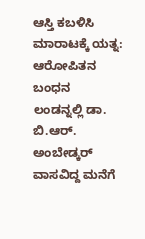ಆಸ್ತಿ ಕಬಳಿಸಿ ಮಾರಾಟಕ್ಕೆ ಯತ್ನ: ಆರೋಪಿತನ ಬಂಧನ
ಲಂಡನ್ನಲ್ಲಿ ಡಾ. ಬಿ.ಆರ್. ಅಂಬೇಡ್ಕರ್ ವಾಸವಿದ್ದ ಮನೆಗೆ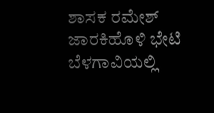ಶಾಸಕ ರಮೇಶ್ ಜಾರಕಿಹೊಳಿ ಭೇಟಿ
ಬೆಳಗಾವಿಯಲ್ಲಿ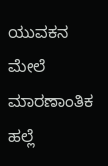ಯುವಕನ ಮೇಲೆ ಮಾರಣಾಂತಿಕ ಹಲ್ಲೆ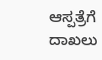ಆಸ್ಪತ್ರೆಗೆ ದಾಖಲು